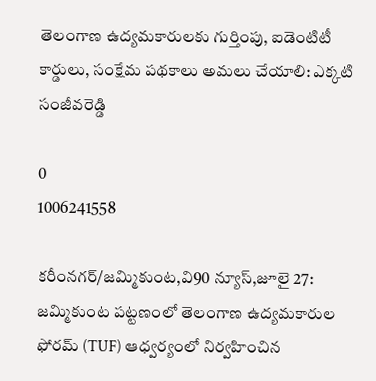తెలంగాణ ఉద్యమకారులకు గుర్తింపు, ఐడెంటిటీ కార్డులు, సంక్షేమ పథకాలు అమలు చేయాలి: ఎక్కటి సంజీవరెడ్డి

0
1006241558

కరీంనగర్/జమ్మికుంట,వి90 న్యూస్,జూలై 27: జమ్మికుంట పట్టణంలో తెలంగాణ ఉద్యమకారుల ఫోరమ్ (TUF) ఆధ్వర్యంలో నిర్వహించిన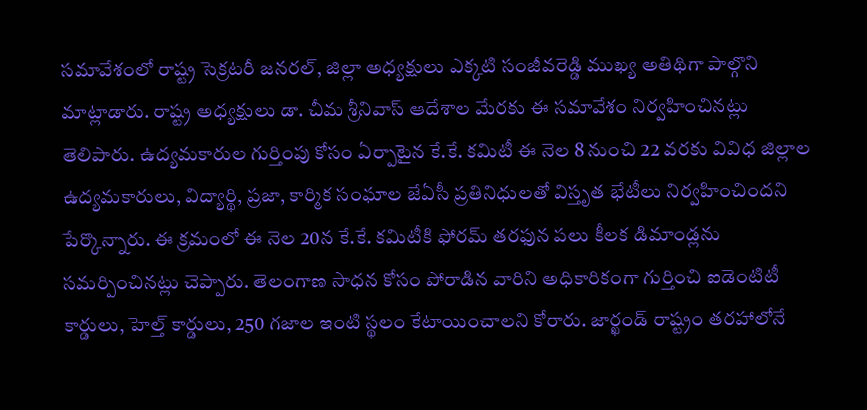సమావేశంలో రాష్ట్ర సెక్రటరీ జనరల్, జిల్లా అధ్యక్షులు ఎక్కటి సంజీవరెడ్డి ముఖ్య అతిథిగా పాల్గొని మాట్లాడారు. రాష్ట్ర అధ్యక్షులు డా. చీమ శ్రీనివాస్ ఆదేశాల మేరకు ఈ సమావేశం నిర్వహించినట్లు తెలిపారు. ఉద్యమకారుల గుర్తింపు కోసం ఏర్పాటైన కే.కే. కమిటీ ఈ నెల 8 నుంచి 22 వరకు వివిధ జిల్లాల ఉద్యమకారులు, విద్యార్థి, ప్రజా, కార్మిక సంఘాల జేఏసీ ప్రతినిధులతో విస్తృత భేటీలు నిర్వహించిందని పేర్కొన్నారు. ఈ క్రమంలో ఈ నెల 20న కే.కే. కమిటీకి ఫోరమ్ తరఫున పలు కీలక డిమాండ్లను సమర్పించినట్లు చెప్పారు. తెలంగాణ సాధన కోసం పోరాడిన వారిని అధికారికంగా గుర్తించి ఐడెంటిటీ కార్డులు, హెల్త్ కార్డులు, 250 గజాల ఇంటి స్థలం కేటాయించాలని కోరారు. జార్ఖండ్ రాష్ట్రం తరహాలోనే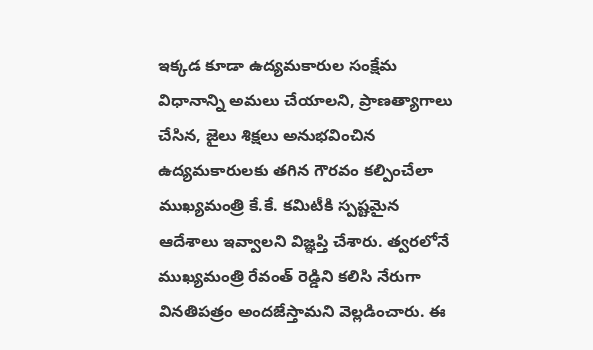ఇక్కడ కూడా ఉద్యమకారుల సంక్షేమ విధానాన్ని అమలు చేయాలని, ప్రాణత్యాగాలు చేసిన, జైలు శిక్షలు అనుభవించిన ఉద్యమకారులకు తగిన గౌరవం కల్పించేలా ముఖ్యమంత్రి కే.కే. కమిటీకి స్పష్టమైన ఆదేశాలు ఇవ్వాలని విజ్ఞప్తి చేశారు. త్వరలోనే ముఖ్యమంత్రి రేవంత్ రెడ్డిని కలిసి నేరుగా వినతిపత్రం అందజేస్తామని వెల్లడించారు. ఈ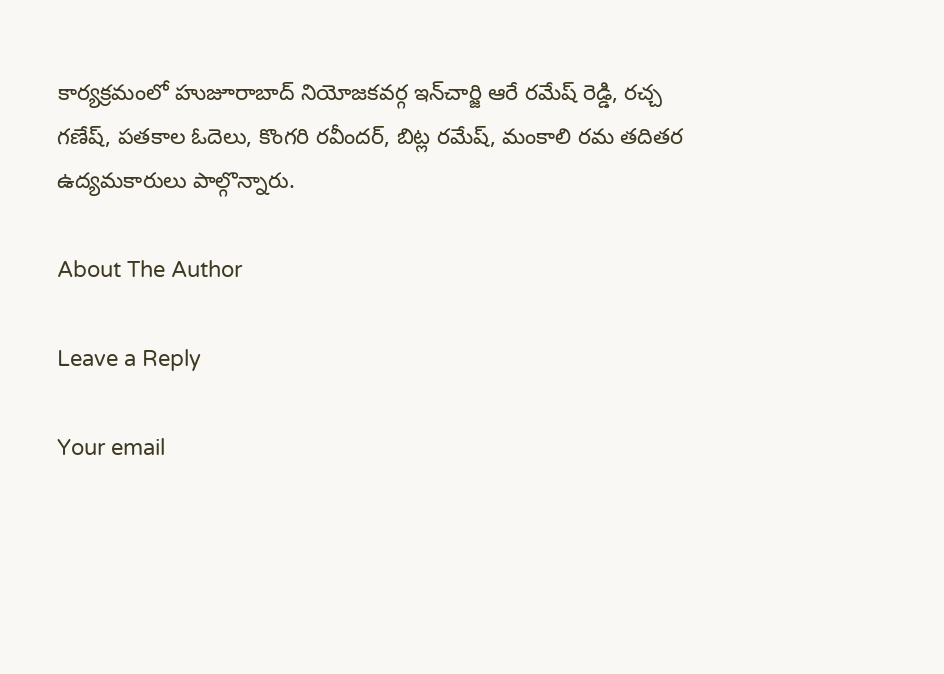కార్యక్రమంలో హుజూరాబాద్ నియోజకవర్గ ఇన్‌చార్జి ఆరే రమేష్ రెడ్డి, రచ్చ గణేష్, పతకాల ఓదెలు, కొంగరి రవీందర్, బిట్ల రమేష్, మంకాలి రమ తదితర ఉద్యమకారులు పాల్గొన్నారు.

About The Author

Leave a Reply

Your email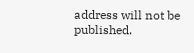address will not be published.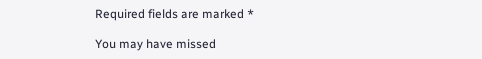Required fields are marked *

You may have missed